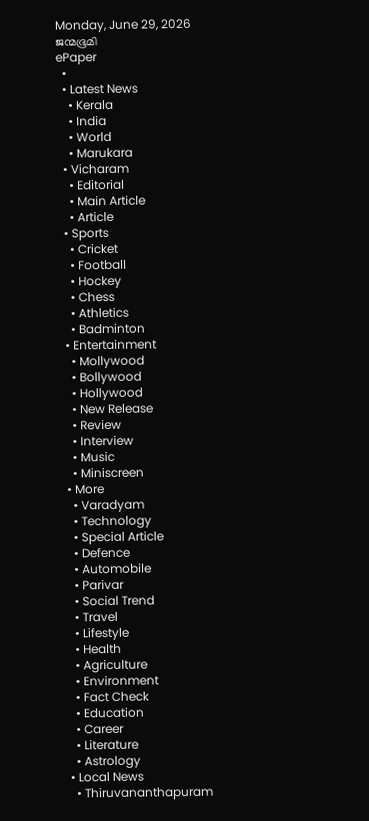Monday, June 29, 2026
ജന്മഭൂമി
ePaper
  •
  • Latest News
    • Kerala
    • India
    • World
    • Marukara
  • Vicharam
    • Editorial
    • Main Article
    • Article
  • Sports
    • Cricket
    • Football
    • Hockey
    • Chess
    • Athletics
    • Badminton
  • Entertainment
    • Mollywood
    • Bollywood
    • Hollywood
    • New Release
    • Review
    • Interview
    • Music
    • Miniscreen
  • More
    • Varadyam
    • Technology
    • Special Article
    • Defence
    • Automobile
    • Parivar
    • Social Trend
    • Travel
    • Lifestyle
    • Health
    • Agriculture
    • Environment
    • Fact Check
    • Education
    • Career
    • Literature
    • Astrology
  • Local News
    • Thiruvananthapuram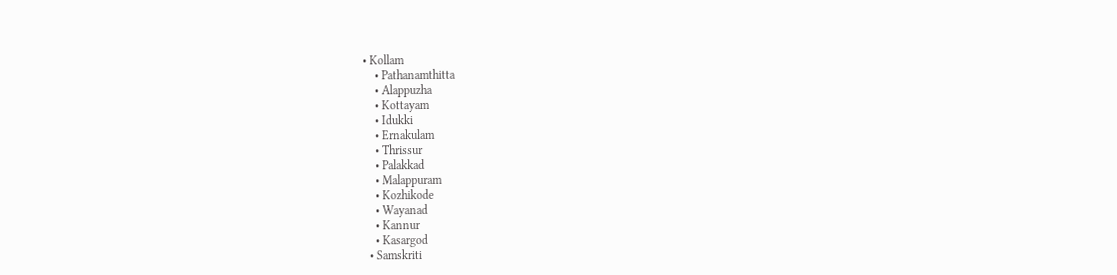• Kollam
    • Pathanamthitta
    • Alappuzha
    • Kottayam
    • Idukki
    • Ernakulam
    • Thrissur
    • Palakkad
    • Malappuram
    • Kozhikode
    • Wayanad
    • Kannur
    • Kasargod
  • Samskriti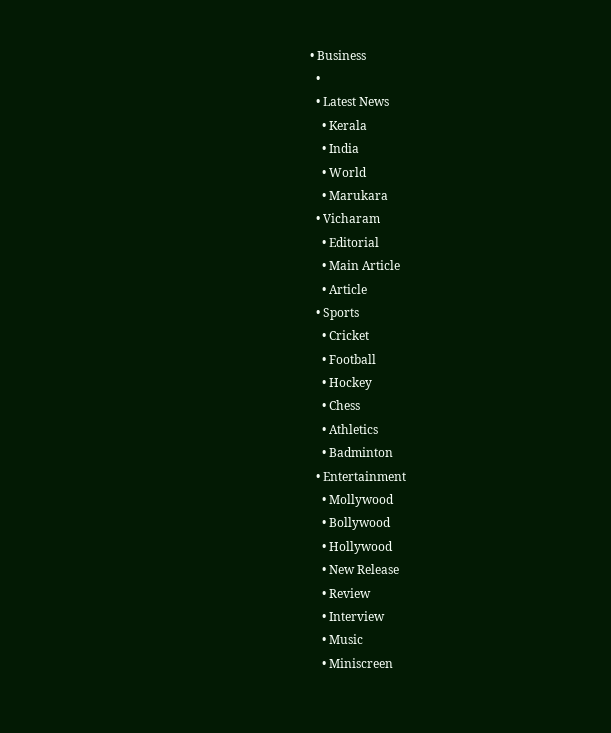• Business
  •
  • Latest News
    • Kerala
    • India
    • World
    • Marukara
  • Vicharam
    • Editorial
    • Main Article
    • Article
  • Sports
    • Cricket
    • Football
    • Hockey
    • Chess
    • Athletics
    • Badminton
  • Entertainment
    • Mollywood
    • Bollywood
    • Hollywood
    • New Release
    • Review
    • Interview
    • Music
    • Miniscreen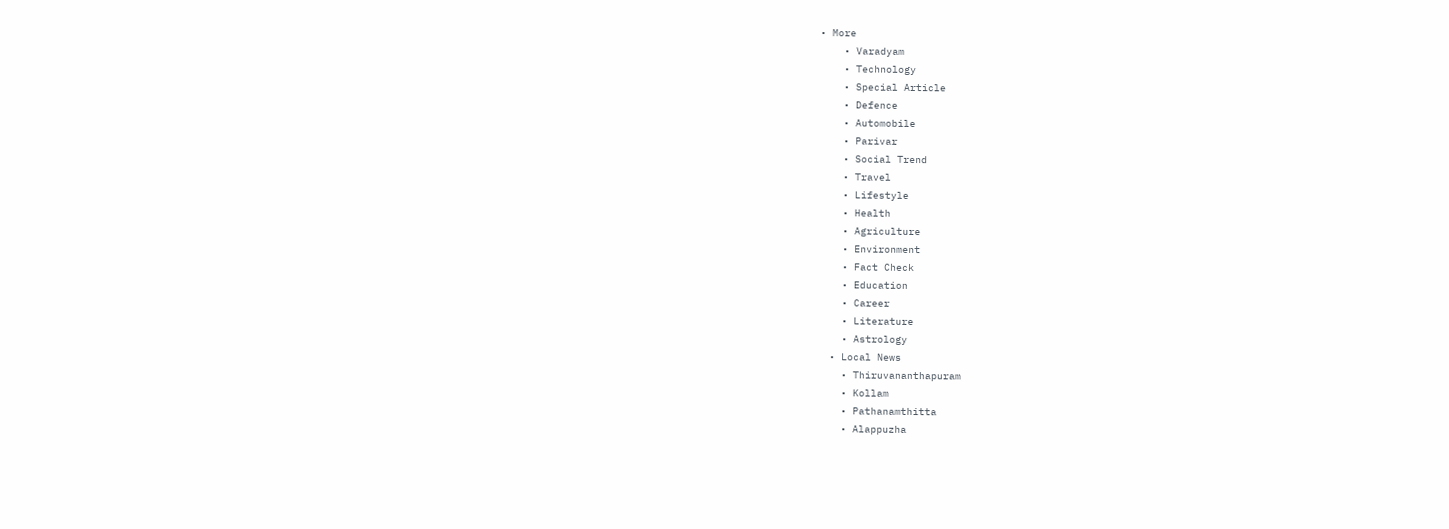• More
    • Varadyam
    • Technology
    • Special Article
    • Defence
    • Automobile
    • Parivar
    • Social Trend
    • Travel
    • Lifestyle
    • Health
    • Agriculture
    • Environment
    • Fact Check
    • Education
    • Career
    • Literature
    • Astrology
  • Local News
    • Thiruvananthapuram
    • Kollam
    • Pathanamthitta
    • Alappuzha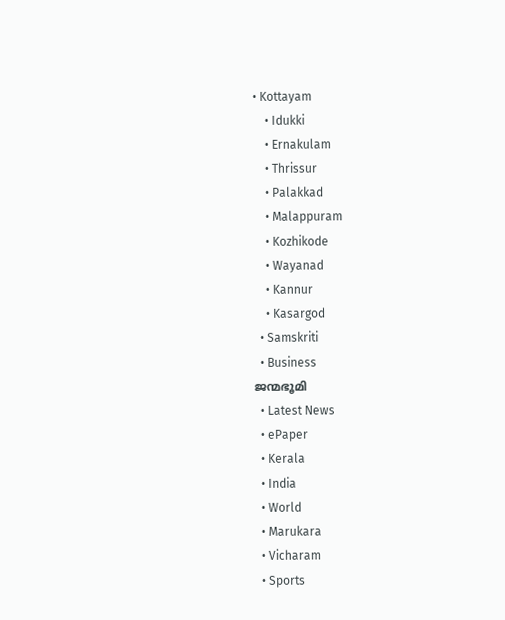• Kottayam
    • Idukki
    • Ernakulam
    • Thrissur
    • Palakkad
    • Malappuram
    • Kozhikode
    • Wayanad
    • Kannur
    • Kasargod
  • Samskriti
  • Business
ജന്മഭൂമി
  • Latest News
  • ePaper
  • Kerala
  • India
  • World
  • Marukara
  • Vicharam
  • Sports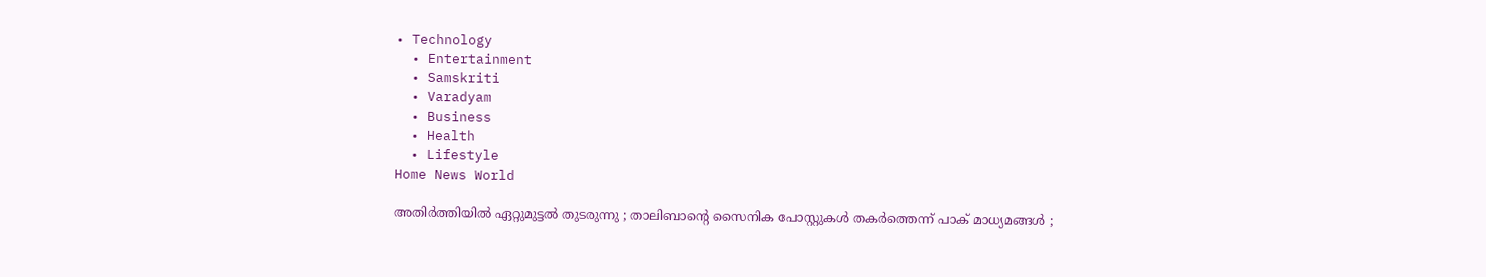• Technology
  • Entertainment
  • Samskriti
  • Varadyam
  • Business
  • Health
  • Lifestyle
Home News World

അതിർത്തിയിൽ ഏറ്റുമുട്ടൽ തുടരുന്നു ; താലിബാന്റെ സൈനിക പോസ്റ്റുകൾ തകർത്തെന്ന് പാക് മാധ്യമങ്ങൾ ;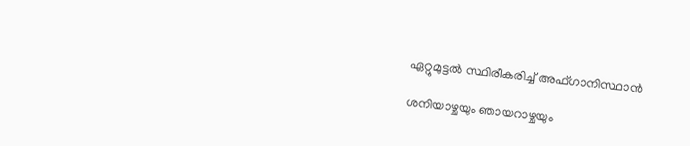ഏറ്റുമുട്ടൽ സ്ഥിരീകരിച്ച് അഫ്ഗാനിസ്ഥാൻ

ശനിയാഴ്ചയും ഞായറാഴ്ചയും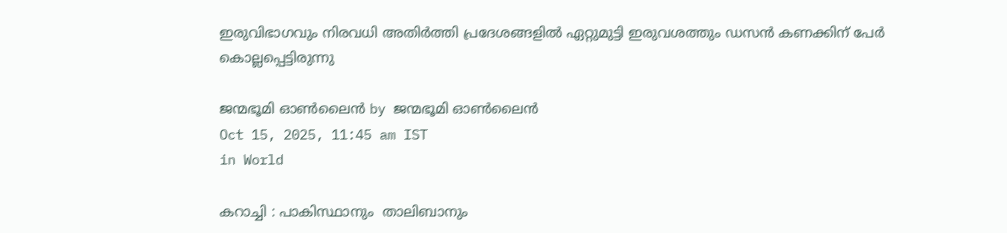ഇരുവിഭാഗവും നിരവധി അതിർത്തി പ്രദേശങ്ങളിൽ ഏറ്റുമുട്ടി ഇരുവശത്തും ഡസൻ കണക്കിന് പേർ കൊല്ലപ്പെട്ടിരുന്നു

ജന്മഭൂമി ഓണ്‍ലൈന്‍ by ജന്മഭൂമി ഓണ്‍ലൈന്‍
Oct 15, 2025, 11:45 am IST
in World

കറാച്ചി : പാകിസ്ഥാനും  താലിബാനും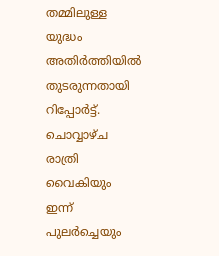തമ്മിലുള്ള യുദ്ധം അതിർത്തിയിൽ തുടരുന്നതായി റിപ്പോർട്ട്. ചൊവ്വാഴ്ച രാത്രി വൈകിയും ഇന്ന് പുലർച്ചെയും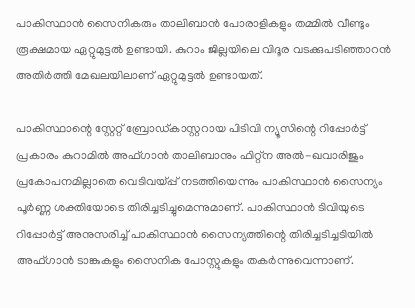പാകിസ്ഥാൻ സൈനികരും താലിബാൻ പോരാളികളും തമ്മിൽ വീണ്ടും രൂക്ഷമായ ഏറ്റുമുട്ടൽ ഉണ്ടായി. കുറാം ജില്ലയിലെ വിദൂര വടക്കുപടിഞ്ഞാറൻ അതിർത്തി മേഖലയിലാണ് ഏറ്റുമുട്ടൽ ഉണ്ടായത്.

പാകിസ്ഥാന്റെ സ്റ്റേറ്റ് ബ്രോഡ്കാസ്റ്ററായ പിടിവി ന്യൂസിന്റെ റിപ്പോർട്ട് പ്രകാരം കുറാമിൽ അഫ്ഗാൻ താലിബാനും ഫിറ്റ്ന അൽ-ഖവാരിജും പ്രകോപനമില്ലാതെ വെടിവയ്‌പ്പ് നടത്തിയെന്നും പാകിസ്ഥാൻ സൈന്യം പൂർണ്ണ ശക്തിയോടെ തിരിച്ചടിച്ചുമെന്നുമാണ്. പാകിസ്ഥാൻ ടിവിയുടെ റിപ്പോർട്ട് അനുസരിച്ച് പാകിസ്ഥാൻ സൈന്യത്തിന്റെ തിരിച്ചടിച്ചടിയിൽ അഫ്ഗാൻ ടാങ്കുകളും സൈനിക പോസ്റ്റുകളും തകർന്നുവെന്നാണ്.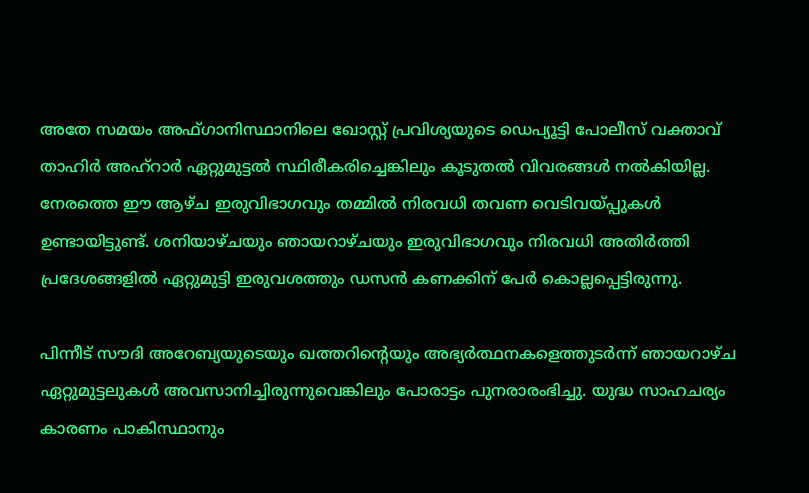അതേ സമയം അഫ്ഗാനിസ്ഥാനിലെ ഖോസ്റ്റ് പ്രവിശ്യയുടെ ഡെപ്യൂട്ടി പോലീസ് വക്താവ് താഹിർ അഹ്‌റാർ ഏറ്റുമുട്ടൽ സ്ഥിരീകരിച്ചെങ്കിലും കൂടുതൽ വിവരങ്ങൾ നൽകിയില്ല. നേരത്തെ ഈ ആഴ്ച ഇരുവിഭാഗവും തമ്മിൽ നിരവധി തവണ വെടിവയ്‌പ്പുകൾ ഉണ്ടായിട്ടുണ്ട്. ശനിയാഴ്ചയും ഞായറാഴ്ചയും ഇരുവിഭാഗവും നിരവധി അതിർത്തി പ്രദേശങ്ങളിൽ ഏറ്റുമുട്ടി ഇരുവശത്തും ഡസൻ കണക്കിന് പേർ കൊല്ലപ്പെട്ടിരുന്നു.

പിന്നീട് സൗദി അറേബ്യയുടെയും ഖത്തറിന്റെയും അഭ്യർത്ഥനകളെത്തുടർന്ന് ഞായറാഴ്ച ഏറ്റുമുട്ടലുകൾ അവസാനിച്ചിരുന്നുവെങ്കിലും പോരാട്ടം പുനരാരംഭിച്ചു. യുദ്ധ സാഹചര്യം കാരണം പാകിസ്ഥാനും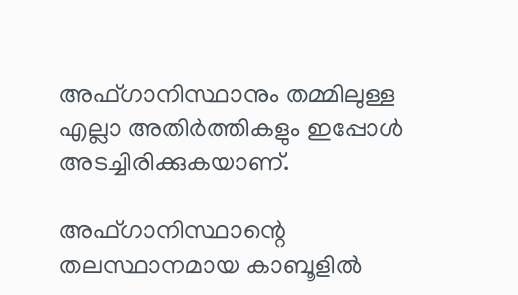അഫ്ഗാനിസ്ഥാനും തമ്മിലുള്ള എല്ലാ അതിർത്തികളും ഇപ്പോൾ അടച്ചിരിക്കുകയാണ്.

അഫ്ഗാനിസ്ഥാന്റെ തലസ്ഥാനമായ കാബൂളിൽ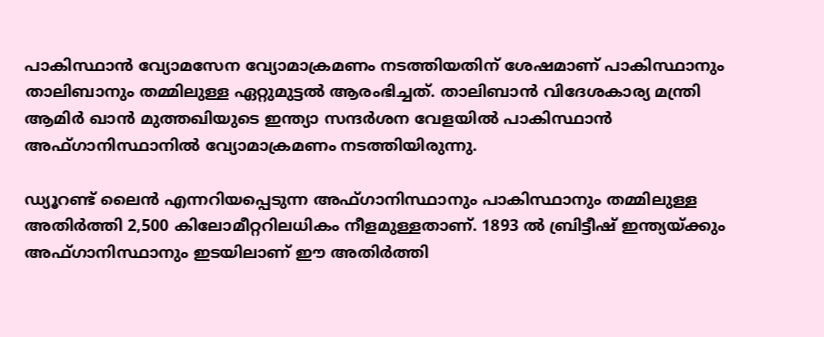പാകിസ്ഥാൻ വ്യോമസേന വ്യോമാക്രമണം നടത്തിയതിന് ശേഷമാണ് പാകിസ്ഥാനും താലിബാനും തമ്മിലുള്ള ഏറ്റുമുട്ടൽ ആരംഭിച്ചത്. താലിബാൻ വിദേശകാര്യ മന്ത്രി ആമിർ ഖാൻ മുത്തഖിയുടെ ഇന്ത്യാ സന്ദർശന വേളയിൽ പാകിസ്ഥാൻ അഫ്ഗാനിസ്ഥാനിൽ വ്യോമാക്രമണം നടത്തിയിരുന്നു.

ഡ്യൂറണ്ട് ലൈൻ എന്നറിയപ്പെടുന്ന അഫ്ഗാനിസ്ഥാനും പാകിസ്ഥാനും തമ്മിലുള്ള അതിർത്തി 2,500 കിലോമീറ്ററിലധികം നീളമുള്ളതാണ്. 1893 ൽ ബ്രിട്ടീഷ് ഇന്ത്യയ്‌ക്കും അഫ്ഗാനിസ്ഥാനും ഇടയിലാണ് ഈ അതിർത്തി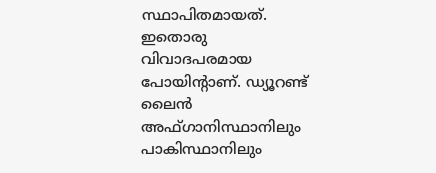സ്ഥാപിതമായത്. ഇതൊരു വിവാദപരമായ പോയിന്റാണ്. ഡ്യൂറണ്ട് ലൈൻ അഫ്ഗാനിസ്ഥാനിലും പാകിസ്ഥാനിലും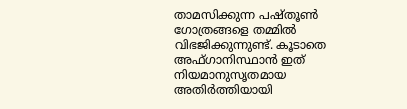താമസിക്കുന്ന പഷ്തൂൺ ഗോത്രങ്ങളെ തമ്മിൽ വിഭജിക്കുന്നുണ്ട്. കൂടാതെ അഫ്ഗാനിസ്ഥാൻ ഇത് നിയമാനുസൃതമായ അതിർത്തിയായി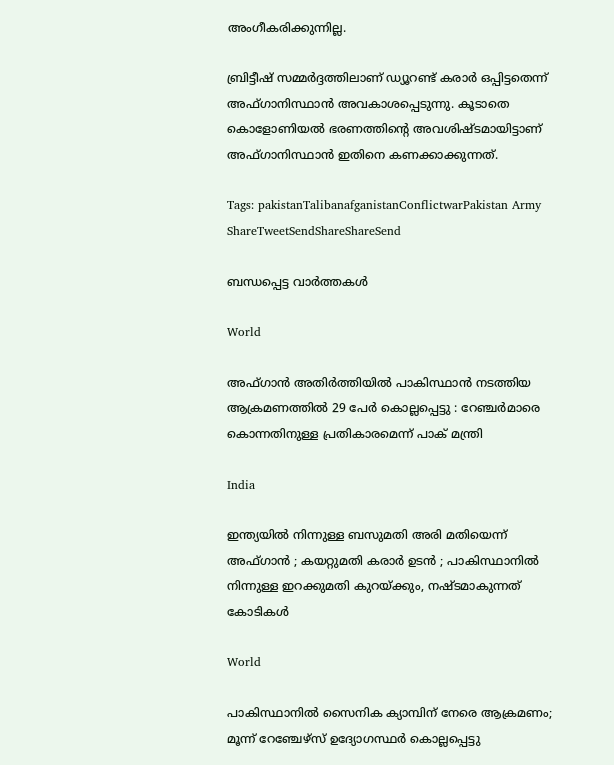അംഗീകരിക്കുന്നില്ല.

ബ്രിട്ടീഷ് സമ്മർദ്ദത്തിലാണ് ഡ്യൂറണ്ട് കരാർ ഒപ്പിട്ടതെന്ന് അഫ്ഗാനിസ്ഥാൻ അവകാശപ്പെടുന്നു. കൂടാതെ കൊളോണിയൽ ഭരണത്തിന്റെ അവശിഷ്ടമായിട്ടാണ് അഫ്ഗാനിസ്ഥാൻ ഇതിനെ കണക്കാക്കുന്നത്.

Tags: pakistanTalibanafganistanConflictwarPakistan Army
ShareTweetSendShareShareSend

ബന്ധപ്പെട്ട വാര്‍ത്തകള്‍

World

അഫ്ഗാൻ അതിർത്തിയിൽ പാകിസ്ഥാൻ നടത്തിയ ആക്രമണത്തിൽ 29 പേർ കൊല്ലപ്പെട്ടു : റേഞ്ചർമാരെ കൊന്നതിനുള്ള പ്രതികാരമെന്ന് പാക് മന്ത്രി

India

ഇന്ത്യയിൽ നിന്നുള്ള ബസുമതി അരി മതിയെന്ന് അഫ്ഗാൻ ; കയറ്റുമതി കരാർ ഉടൻ ; പാകിസ്ഥാനിൽ നിന്നുള്ള ഇറക്കുമതി കുറയ്‌ക്കും, നഷ്ടമാകുന്നത് കോടികൾ

World

പാകിസ്ഥാനിൽ സൈനിക ക്യാമ്പിന് നേരെ ആക്രമണം; മൂന്ന് റേഞ്ചേഴ്‌സ് ഉദ്യോഗസ്ഥര്‍ കൊല്ലപ്പെട്ടു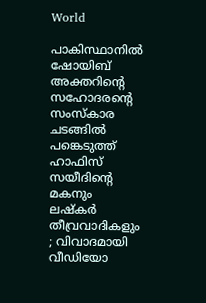World

പാകിസ്ഥാനിൽ ഷോയിബ് അക്തറിന്റെ സഹോദരന്റെ സംസ്കാര ചടങ്ങിൽ പങ്കെടുത്ത് ഹാഫിസ് സയീദിന്റെ മകനും ലഷ്കർ തീവ്രവാദികളും ; വിവാദമായി വീഡിയോ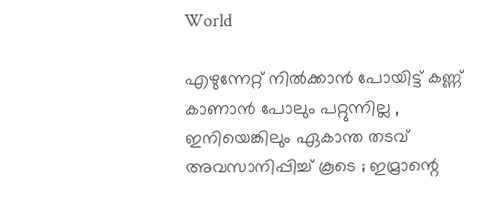World

എഴുന്നേറ്റ് നിൽക്കാൻ പോയിട്ട് കണ്ണ് കാണാൻ പോലും പറ്റുന്നില്ല , ഇനിയെങ്കിലും ഏകാന്ത തടവ് അവസാനിപ്പിച്ച് കൂടെ ; ഇമ്രാന്റെ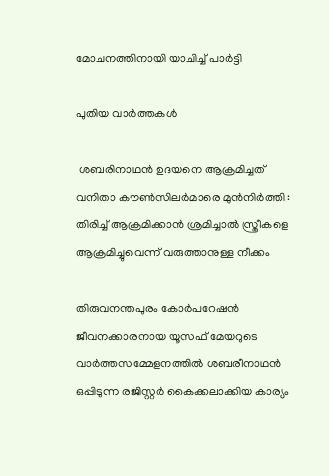മോചനത്തിനായി യാചിച്ച് പാർട്ടി

പുതിയ വാര്‍ത്തകള്‍

 ശബരിനാഥൻ ഉദയനെ ആക്രമിച്ചത് വനിതാ കൗൺസിലർമാരെ മുൻനിർത്തി : തിരിച്ച് ആക്രമിക്കാൻ ശ്രമിച്ചാൽ സ്ത്രീകളെ ആക്രമിച്ചുവെന്ന് വരുത്താനുള്ള നീക്കം

തിരുവനന്തപുരം കോര്‍പറേഷന്‍ ജീവനക്കാരനായ യൂസഫ് മേയറുടെ വാര്‍ത്തസമ്മേളനത്തില്‍ ശബരീനാഥന്‍ ഒപ്പിടുന്ന രജിസ്റ്റര്‍ കൈക്കലാക്കിയ കാര്യം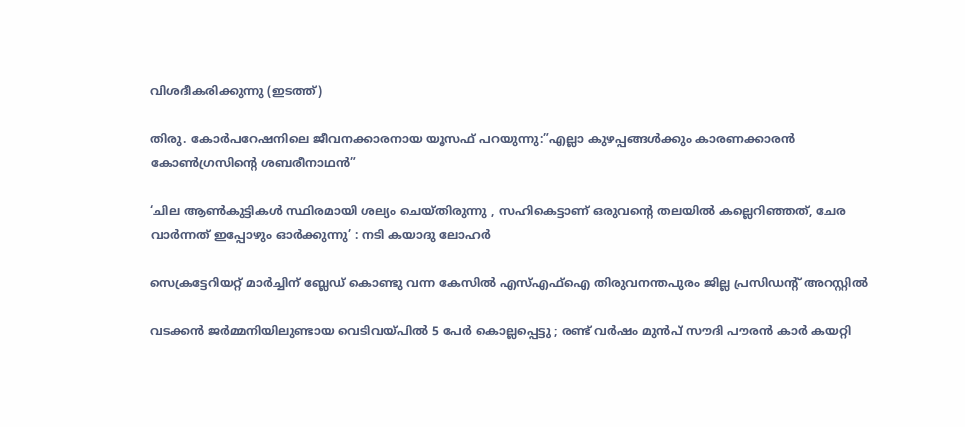വിശദീകരിക്കുന്നു (ഇടത്ത്)

തിരു. കോര്‍പറേഷനിലെ ജീവനക്കാരനായ യൂസഫ് പറയുന്നു:”എല്ലാ കുഴപ്പങ്ങള്‍ക്കും കാരണക്കാരന്‍ കോണ്‍ഗ്രസിന്റെ ശബരീനാഥന്‍”

‘ചില ആണ്‍കുട്ടികള്‍ സ്ഥിരമായി ശല്യം ചെയ്തിരുന്നു , സഹികെട്ടാണ് ഒരുവന്റെ തലയിൽ കല്ലെറിഞ്ഞത്, ചേര വാർന്നത് ഇപ്പോഴും ഓർക്കുന്നു’ : നടി കയാദു ലോഹര്‍

സെക്രട്ടേറിയറ്റ് മാര്‍ച്ചിന് ബ്ലേഡ് കൊണ്ടു വന്ന കേസില്‍ എസ്എഫ്‌ഐ തിരുവനന്തപുരം ജില്ല പ്രസിഡന്റ് അറസ്റ്റില്‍

വടക്കൻ ജർമ്മനിയിലുണ്ടായ വെടിവയ്‌പിൽ 5 പേർ കൊല്ലപ്പെട്ടു ; രണ്ട് വർഷം മുൻപ് സൗദി പൗരൻ കാർ കയറ്റി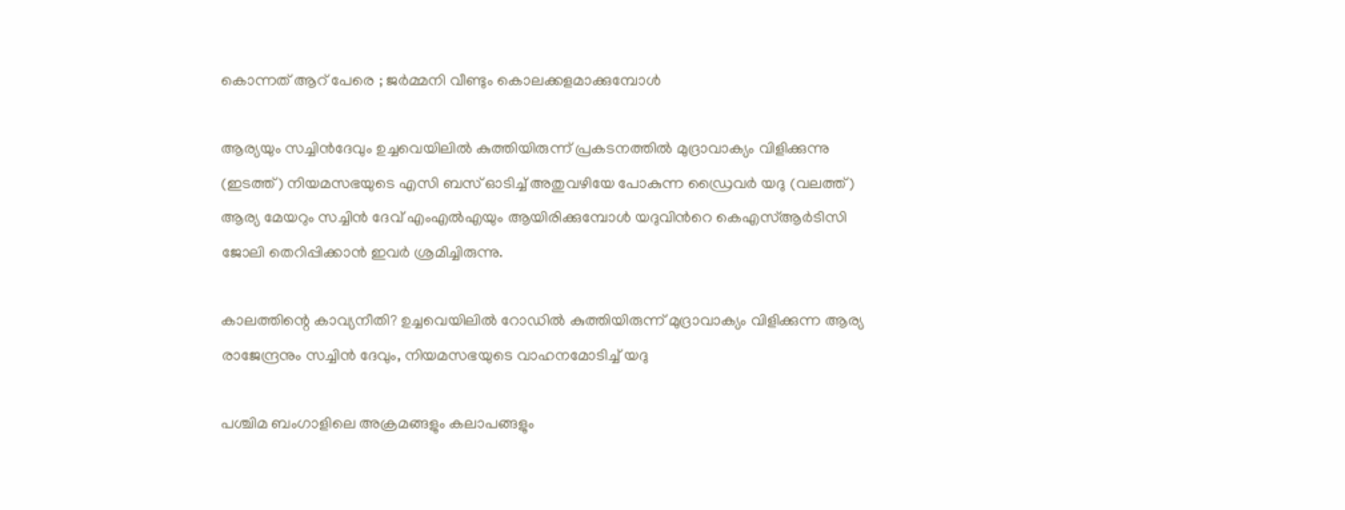കൊന്നത് ആറ് പേരെ ; ജർമ്മനി വീണ്ടും കൊലക്കളമാക്കുമ്പോൾ

ആര്യയും സച്ചിന്‍ദേവും ഉച്ചവെയിലില്‍ കുത്തിയിരുന്ന് പ്രകടനത്തില്‍ മുദ്രാവാക്യം വിളിക്കുന്നു (ഇടത്ത്) നിയമസഭയുടെ എസി ബസ് ഓടിച്ച് അതുവഴിയേ പോകുന്ന ഡ്രൈവര്‍ യദു (വലത്ത്) ആര്യ മേയറും സച്ചിന്‍ ദേവ് എംഎല്‍എയും ആയിരിക്കുമ്പോള്‍ യദുവിന്‍റെ കെഎസ്ആര്‍ടിസി ജോലി തെറിപ്പിക്കാന്‍ ഇവര്‍ ശ്രമിച്ചിരുന്നു.

കാലത്തിന്റെ കാവ്യനീതി? ഉച്ചവെയിലില്‍ റോഡില്‍ കുത്തിയിരുന്ന് മുദ്രാവാക്യം വിളിക്കുന്ന ആര്യ രാജേന്ദ്രനും സച്ചിന്‍ ദേവും, നിയമസഭയുടെ വാഹനമോടിച്ച് യദു

പശ്ചിമ ബംഗാളിലെ അക്രമങ്ങളും കലാപങ്ങളും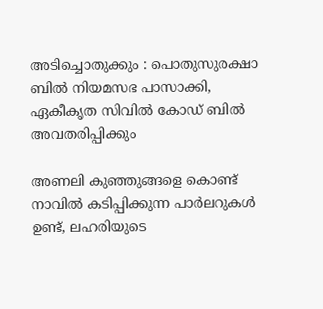അടിച്ചൊതുക്കും : പൊതുസുരക്ഷാ ബിൽ നിയമസഭ പാസാക്കി, ഏകീകൃത സിവിൽ കോഡ് ബിൽ അവതരിപ്പിക്കും

അണലി കുഞ്ഞുങ്ങളെ കൊണ്ട് നാവില്‍ കടിപ്പിക്കുന്ന പാര്‍ലറുകള്‍ ഉണ്ട്, ലഹരിയുടെ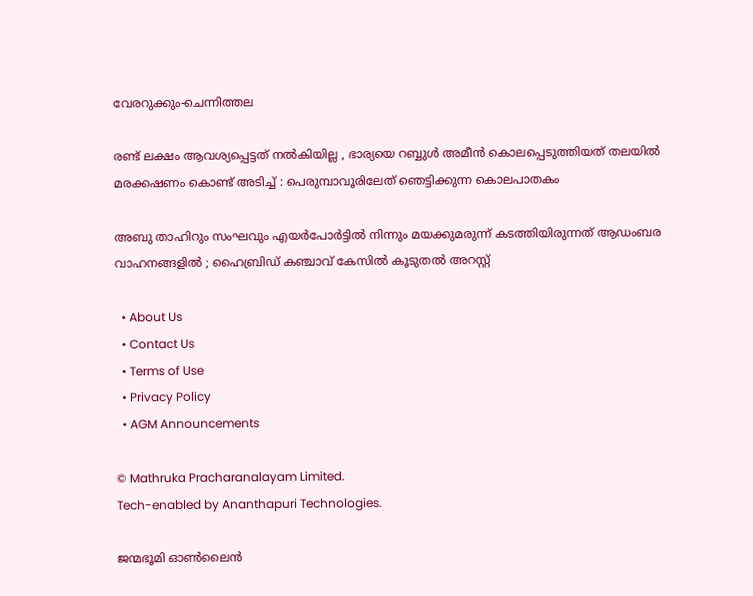വേരറുക്കും-ചെന്നിത്തല

രണ്ട് ലക്ഷം ആവശ്യപ്പെട്ടത് നൽകിയില്ല , ഭാര്യയെ റബ്ബുൾ അമീൻ കൊലപ്പെടുത്തിയത് തലയിൽ മരക്കഷണം കൊണ്ട് അടിച്ച് : പെരുമ്പാവൂരിലേത് ഞെട്ടിക്കുന്ന കൊലപാതകം

അബു താഹിറും സംഘവും എയർപോർട്ടിൽ നിന്നും മയക്കുമരുന്ന് കടത്തിയിരുന്നത് ആഡംബര വാഹനങ്ങളിൽ ; ഹൈബ്രിഡ് കഞ്ചാവ് കേസിൽ കൂടുതൽ അറസ്റ്റ്

  • About Us
  • Contact Us
  • Terms of Use
  • Privacy Policy
  • AGM Announcements

© Mathruka Pracharanalayam Limited.
Tech-enabled by Ananthapuri Technologies.

ജന്മഭൂമി ഓണ്‍ലൈന്‍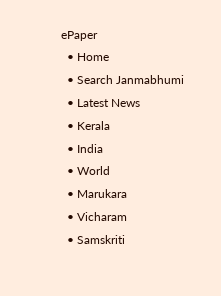ePaper
  • Home
  • Search Janmabhumi
  • Latest News
  • Kerala
  • India
  • World
  • Marukara
  • Vicharam
  • Samskriti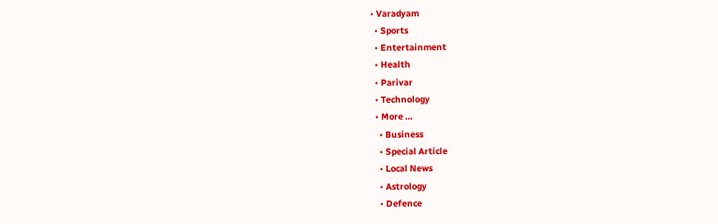• Varadyam
  • Sports
  • Entertainment
  • Health
  • Parivar
  • Technology
  • More …
    • Business
    • Special Article
    • Local News
    • Astrology
    • Defence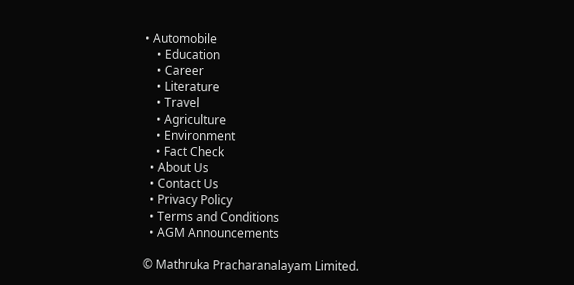• Automobile
    • Education
    • Career
    • Literature
    • Travel
    • Agriculture
    • Environment
    • Fact Check
  • About Us
  • Contact Us
  • Privacy Policy
  • Terms and Conditions
  • AGM Announcements

© Mathruka Pracharanalayam Limited.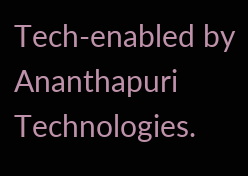Tech-enabled by Ananthapuri Technologies.